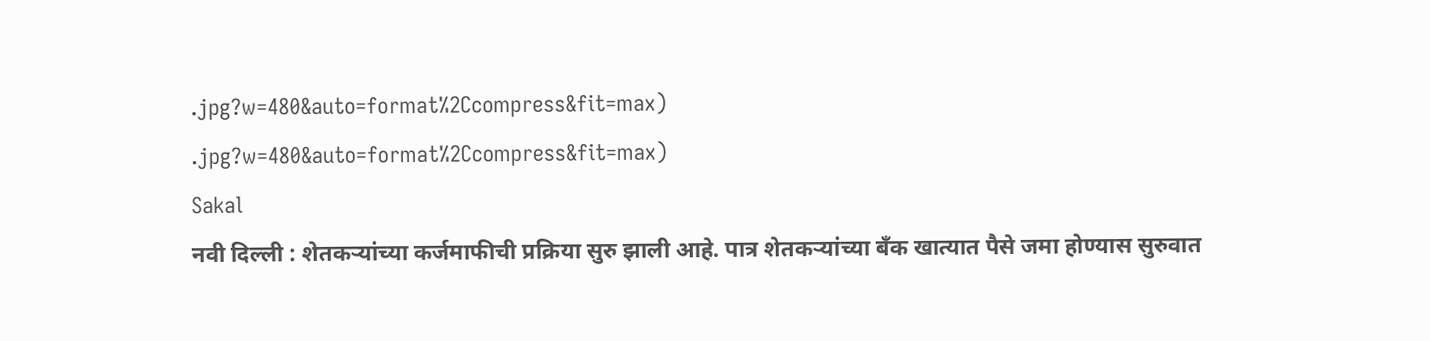.jpg?w=480&auto=format%2Ccompress&fit=max)
.jpg?w=480&auto=format%2Ccompress&fit=max)
Sakal
नवी दिल्ली : शेतकऱ्यांच्या कर्जमाफीची प्रक्रिया सुरु झाली आहे. पात्र शेतकऱ्यांच्या बॅंक खात्यात पैसे जमा होण्यास सुरुवात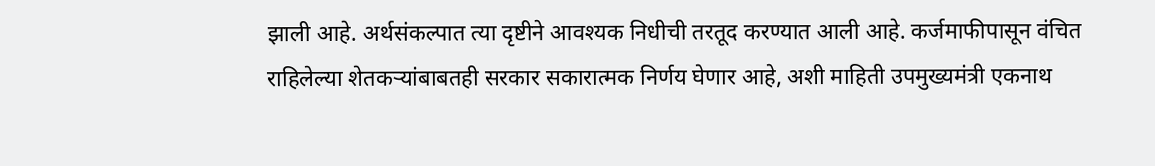झाली आहे. अर्थसंकल्पात त्या दृष्टीने आवश्यक निधीची तरतूद करण्यात आली आहे. कर्जमाफीपासून वंचित राहिलेल्या शेतकऱ्यांबाबतही सरकार सकारात्मक निर्णय घेणार आहे, अशी माहिती उपमुख्यमंत्री एकनाथ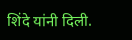शिंदे यांनी दिली.